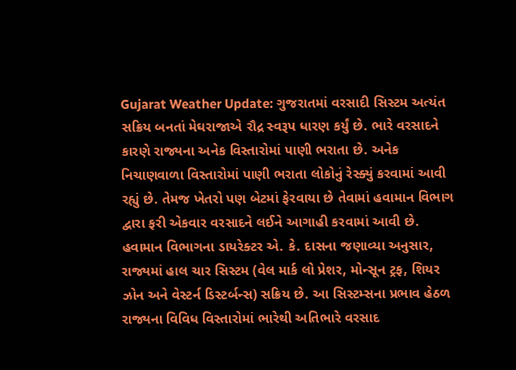Gujarat Weather Update: ગુજરાતમાં વરસાદી સિસ્ટમ અત્યંત સક્રિય બનતાં મેઘરાજાએ રૌદ્ર સ્વરૂપ ધારણ કર્યું છે. ભારે વરસાદને કારણે રાજ્યના અનેક વિસ્તારોમાં પાણી ભરાતા છે. અનેક નિચાણવાળા વિસ્તારોમાં પાણી ભરાતા લોકોનું રેસ્ક્યું કરવામાં આવી રહ્યું છે. તેમજ ખેતરો પણ બેટમાં ફેરવાયા છે તેવામાં હવામાન વિભાગ દ્વારા ફરી એકવાર વરસાદને લઈને આગાહી કરવામાં આવી છે. હવામાન વિભાગના ડાયરેક્ટર એ. કે. દાસના જણાવ્યા અનુસાર, રાજ્યમાં હાલ ચાર સિસ્ટમ (વેલ માર્ક લો પ્રેશર, મોન્સૂન ટ્રફ, શિયર ઝોન અને વેસ્ટર્ન ડિસ્ટર્બન્સ) સક્રિય છે. આ સિસ્ટમ્સના પ્રભાવ હેઠળ રાજ્યના વિવિધ વિસ્તારોમાં ભારેથી અતિભારે વરસાદ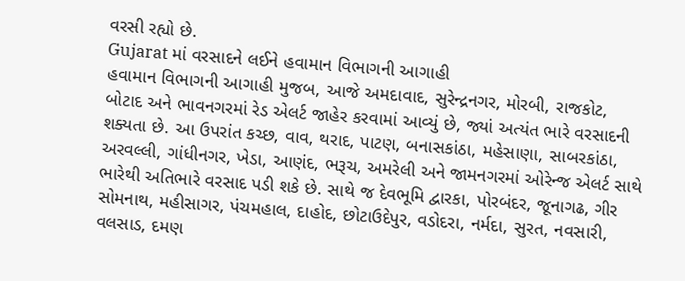વરસી રહ્યો છે.
Gujarat માં વરસાદને લઈને હવામાન વિભાગની આગાહી
હવામાન વિભાગની આગાહી મુજબ, આજે અમદાવાદ, સુરેન્દ્રનગર, મોરબી, રાજકોટ, બોટાદ અને ભાવનગરમાં રેડ એલર્ટ જાહેર કરવામાં આવ્યું છે, જ્યાં અત્યંત ભારે વરસાદની શક્યતા છે. આ ઉપરાંત કચ્છ, વાવ, થરાદ, પાટણ, બનાસકાંઠા, મહેસાણા, સાબરકાંઠા, અરવલ્લી, ગાંધીનગર, ખેડા, આણંદ, ભરૂચ, અમરેલી અને જામનગરમાં ઓરેન્જ એલર્ટ સાથે ભારેથી અતિભારે વરસાદ પડી શકે છે. સાથે જ દેવભૂમિ દ્વારકા, પોરબંદર, જૂનાગઢ, ગીર સોમનાથ, મહીસાગર, પંચમહાલ, દાહોદ, છોટાઉદેપુર, વડોદરા, નર્મદા, સુરત, નવસારી, વલસાડ, દમણ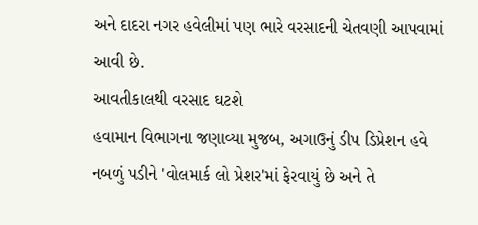અને દાદરા નગર હવેલીમાં પણ ભારે વરસાદની ચેતવણી આપવામાં આવી છે.
આવતીકાલથી વરસાદ ઘટશે
હવામાન વિભાગના જણાવ્યા મુજબ, અગાઉનું ડીપ ડિપ્રેશન હવે નબળું પડીને 'વોલમાર્ક લો પ્રેશર'માં ફેરવાયું છે અને તે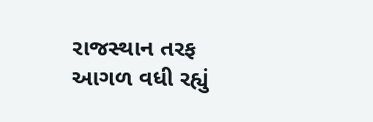રાજસ્થાન તરફ આગળ વધી રહ્યું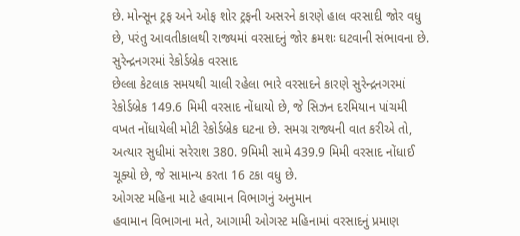છે. મોન્સૂન ટ્રફ અને ઓફ શોર ટ્રફની અસરને કારણે હાલ વરસાદી જોર વધુ છે, પરંતુ આવતીકાલથી રાજ્યમાં વરસાદનું જોર ક્રમશઃ ઘટવાની સંભાવના છે.
સુરેન્દ્રનગરમાં રેકોર્ડબ્રેક વરસાદ
છેલ્લા કેટલાક સમયથી ચાલી રહેલા ભારે વરસાદને કારણે સુરેન્દ્રનગરમાં રેકોર્ડબ્રેક 149.6 મિમી વરસાદ નોંધાયો છે, જે સિઝન દરમિયાન પાંચમી વખત નોંધાયેલી મોટી રેકોર્ડબ્રેક ઘટના છે. સમગ્ર રાજ્યની વાત કરીએ તો, અત્યાર સુધીમાં સરેરાશ 380. 9મિમી સામે 439.9 મિમી વરસાદ નોંધાઈ ચૂક્યો છે, જે સામાન્ય કરતા 16 ટકા વધુ છે.
ઓગસ્ટ મહિના માટે હવામાન વિભાગનું અનુમાન
હવામાન વિભાગના મતે, આગામી ઓગસ્ટ મહિનામાં વરસાદનું પ્રમાણ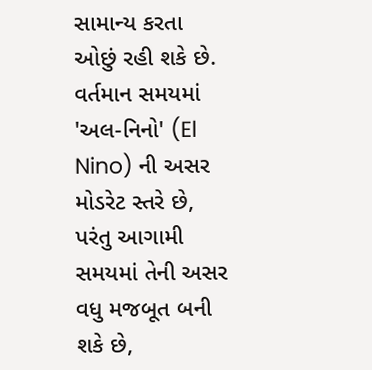સામાન્ય કરતા ઓછું રહી શકે છે. વર્તમાન સમયમાં 'અલ-નિનો' (El Nino) ની અસર મોડરેટ સ્તરે છે, પરંતુ આગામી સમયમાં તેની અસર વધુ મજબૂત બની શકે છે,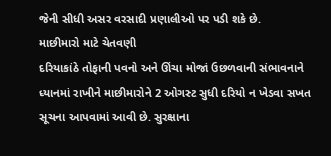જેની સીધી અસર વરસાદી પ્રણાલીઓ પર પડી શકે છે.
માછીમારો માટે ચેતવણી
દરિયાકાંઠે તોફાની પવનો અને ઊંચા મોજાં ઉછળવાની સંભાવનાને ધ્યાનમાં રાખીને માછીમારોને 2 ઓગસ્ટ સુધી દરિયો ન ખેડવા સખત સૂચના આપવામાં આવી છે. સુરક્ષાના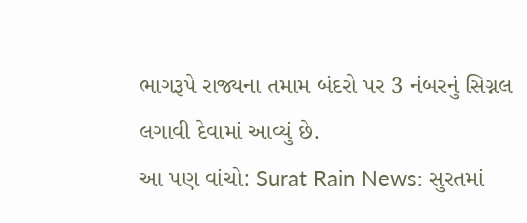ભાગરૂપે રાજ્યના તમામ બંદરો પર 3 નંબરનું સિગ્નલ લગાવી દેવામાં આવ્યું છે.
આ પણ વાંચો: Surat Rain News: સુરતમાં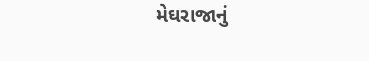મેઘરાજાનું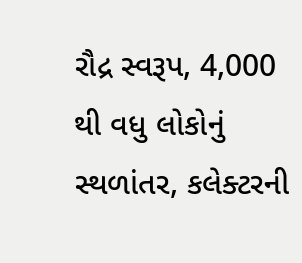રૌદ્ર સ્વરૂપ, 4,000 થી વધુ લોકોનું સ્થળાંતર, કલેક્ટરની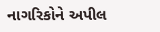નાગરિકોને અપીલ